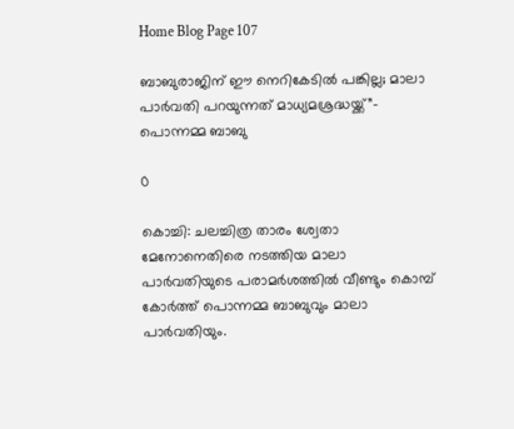Home Blog Page 107

ബാബുരാജിന് ഈ നെറികേടിൽ പങ്കില്ല; മാലാ പാർവതി പറയുന്നത് മാധ്യമശ്രദ്ധയ്ക്ക്”- പൊന്നമ്മ ബാബു

0

കൊച്ചി: ചലച്ചിത്ര താരം ശ്വേതാ മേനോനെതിരെ നടത്തിയ മാലാ പാർവതിയുടെ പരാമർശത്തിൽ വീണ്ടും കൊമ്പ് കോർത്ത് പൊന്നമ്മ ബാബുവും മാലാ പാർവതിയും.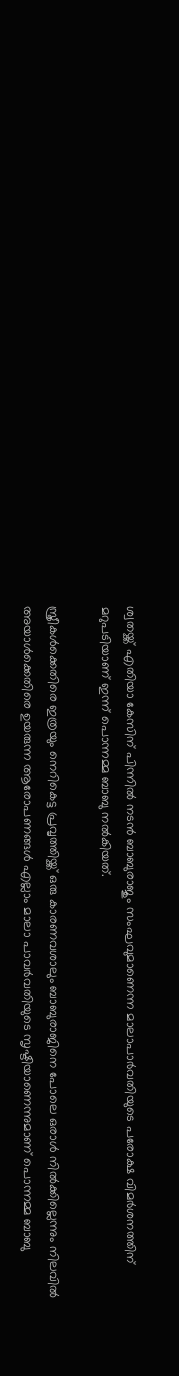ശ്വതയ്ക്ക് എതിയാ കേസിന് പിന്നിൽ നടൻ ബാബുരാജും സംഘവുമാണെന്ന മാലാപാർവതിയുടെ പരോക്ഷ വിമർശനത്തിന് മറുപടിയാണ് ഇന്ന് പൊന്നമ്മ ബാബു നൽകിയത്.

സ്ത്രീകൾക്കെതിരെ ഇത്രയും നെറികെട്ട പ്രവൃത്തിയ്ക്ക് ഒരു കാരണവശാലും ബാബുരാജിനെ പോലെ ഒരാൾ നിൽക്കില്ലെന്നും നിലവിൽ അയാൾക്കെതിരെ ഉയരുന്ന ആരോപണങ്ങൾ എല്ലാം മാലാ പാവർവതിയുടെ സൃഷ്ടിയാണെന്നുമാണ് പൊന്നമ്മ ബാബു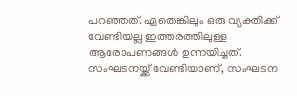പറഞ്ഞത്. ഏതെങ്കിലും ഒരു വ്യക്തിക്ക് വേണ്ടിയല്ല ഇത്തരത്തിലുള്ള ആരോപണങ്ങൾ ഉന്നയിച്ചത്. സംഘടനയ്ക്ക് വേണ്ടിയാണ്, സംഘടന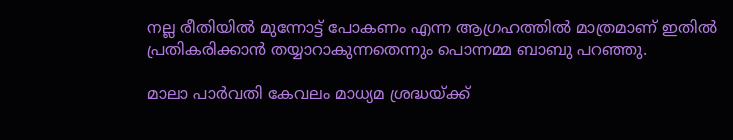നല്ല രീതിയിൽ മുന്നോട്ട് പോകണം എന്ന ആഗ്രഹത്തിൽ മാത്രമാണ് ഇതിൽ പ്രതികരിക്കാൻ തയ്യാറാകുന്നതെന്നും പൊന്നമ്മ ബാബു പറഞ്ഞു.

മാലാ പാർവതി കേവലം മാധ്യമ ശ്രദ്ധയ്ക്ക്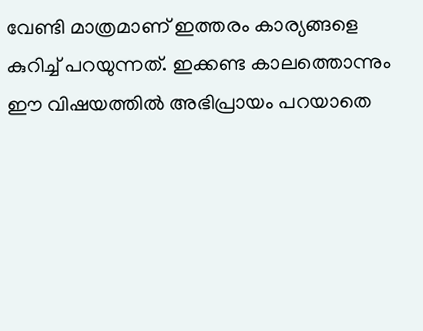വേണ്ടി മാത്രമാണ് ഇത്തരം കാര്യങ്ങളെ കുറിച്ച് പറയുന്നത്. ഇക്കണ്ട കാലത്തൊന്നും ഈ വിഷയത്തിൽ അഭിപ്രായം പറയാതെ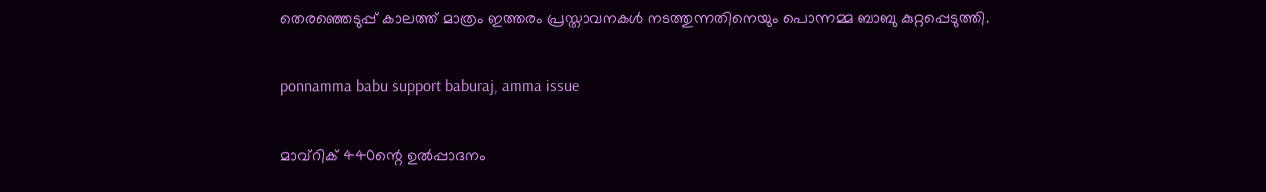തെരഞ്ഞെടുപ്പ് കാലത്ത് മാത്രം ഇത്തരം പ്രസ്താവനകൾ നടത്തുന്നതിനെയും പൊന്നമ്മ ബാബു കുറ്റപ്പെടുത്തി.

ponnamma babu support baburaj, amma issue

മാവ്‌റിക് 440ന്റെ ഉൽപ്പാദനം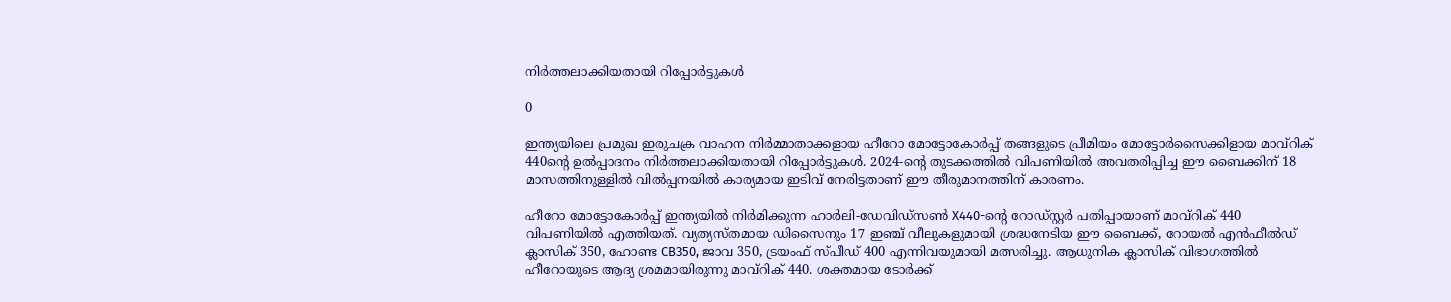നിർത്തലാക്കിയതായി റിപ്പോർട്ടുകൾ

0

ഇന്ത്യയിലെ പ്രമുഖ ഇരുചക്ര വാഹന നിർമ്മാതാക്കളായ ഹീറോ മോട്ടോകോർപ്പ് തങ്ങളുടെ പ്രീമിയം മോട്ടോർസൈക്കിളായ മാവ്‌റിക് 440ന്റെ ഉൽപ്പാദനം നിർത്തലാക്കിയതായി റിപ്പോർട്ടുകൾ. 2024-ന്റെ തുടക്കത്തിൽ വിപണിയിൽ അവതരിപ്പിച്ച ഈ ബൈക്കിന് 18 മാസത്തിനുള്ളിൽ വിൽപ്പനയിൽ കാര്യമായ ഇടിവ് നേരിട്ടതാണ് ഈ തീരുമാനത്തിന് കാരണം.

ഹീറോ മോട്ടോകോർപ്പ് ഇന്ത്യയിൽ നിർമിക്കുന്ന ഹാർലി-ഡേവിഡ്‌സൺ X440-ന്റെ റോഡ്‌സ്റ്റർ പതിപ്പായാണ് മാവ്‌റിക് 440 വിപണിയിൽ എത്തിയത്. വ്യത്യസ്തമായ ഡിസൈനും 17 ഇഞ്ച് വീലുകളുമായി ശ്രദ്ധനേടിയ ഈ ബൈക്ക്, റോയൽ എൻഫീൽഡ് ക്ലാസിക് 350, ഹോണ്ട CB350, ജാവ 350, ട്രയംഫ് സ്പീഡ് 400 എന്നിവയുമായി മത്സരിച്ചു. ആധുനിക ക്ലാസിക് വിഭാഗത്തിൽ ഹീറോയുടെ ആദ്യ ശ്രമമായിരുന്നു മാവ്‌റിക് 440. ശക്തമായ ടോർക്ക്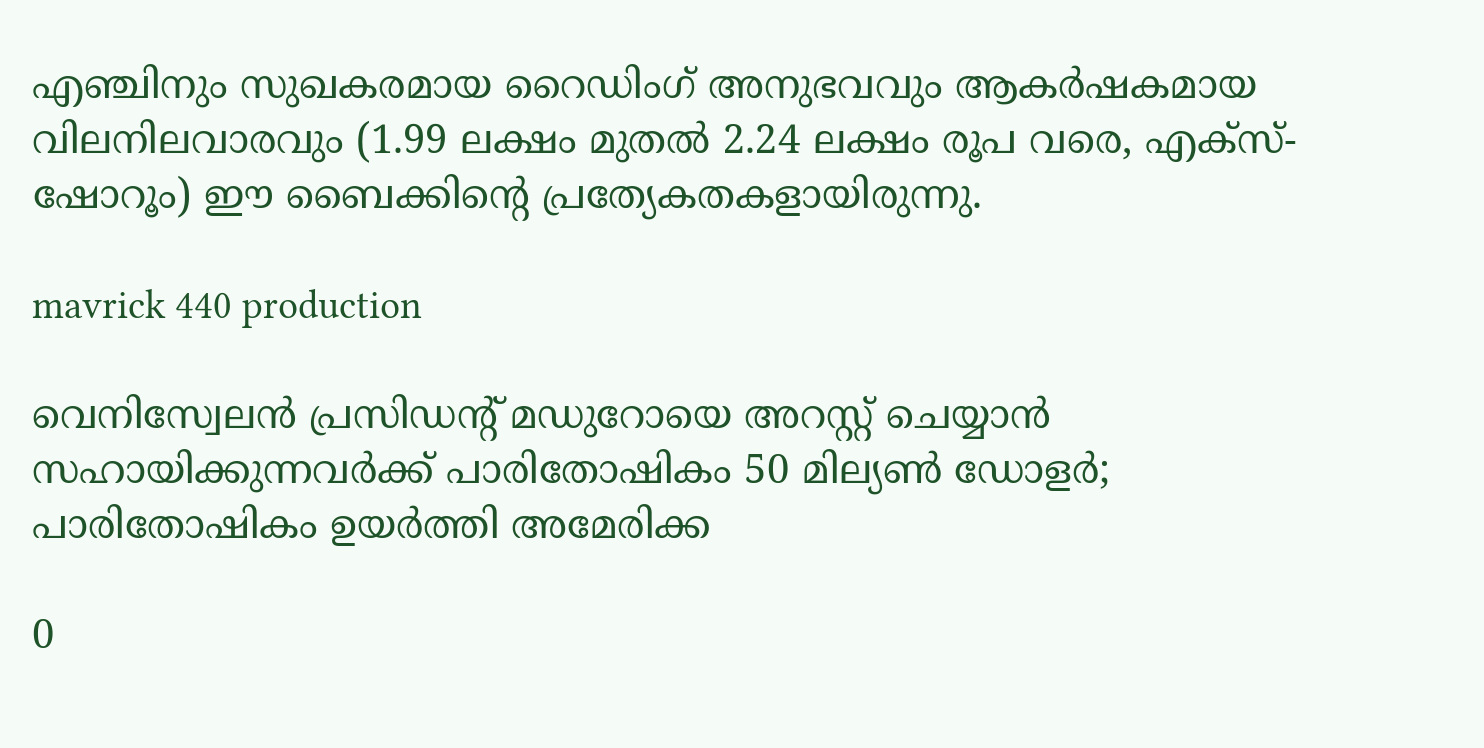എഞ്ചിനും സുഖകരമായ റൈഡിംഗ് അനുഭവവും ആകർഷകമായ വിലനിലവാരവും (1.99 ലക്ഷം മുതൽ 2.24 ലക്ഷം രൂപ വരെ, എക്സ്-ഷോറൂം) ഈ ബൈക്കിന്റെ പ്രത്യേകതകളായിരുന്നു.

mavrick 440 production

വെനിസ്വേലൻ പ്രസിഡന്റ് മഡുറോയെ അറസ്റ്റ് ചെയ്യാൻ സഹായിക്കുന്നവർക്ക് പാരിതോഷികം 50 മില്യൺ ഡോളർ; പാരിതോഷികം ഉയർത്തി അമേരിക്ക

0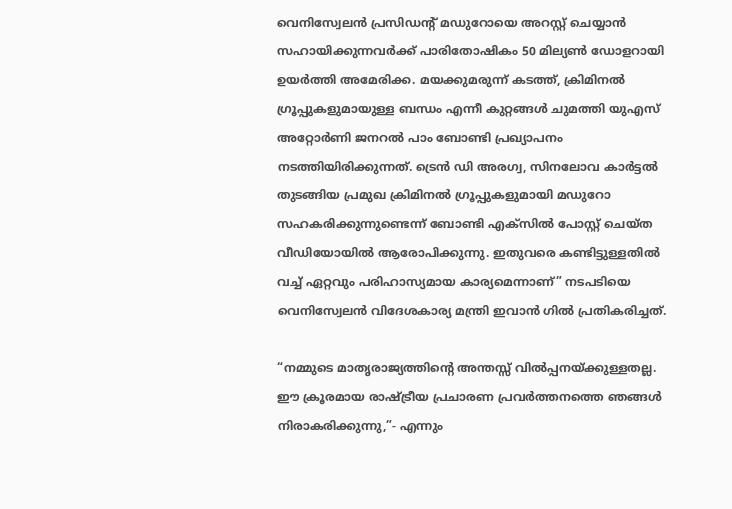വെനിസ്വേലൻ പ്രസിഡന്റ് മഡുറോയെ അറസ്റ്റ് ചെയ്യാൻ സഹായിക്കുന്നവർക്ക് പാരിതോഷികം 50 മില്യൺ ഡോളറായി ഉയർത്തി അമേരിക്ക. മയക്കുമരുന്ന് കടത്ത്, ക്രിമിനൽ ഗ്രൂപ്പുകളുമായുള്ള ബന്ധം എന്നീ കുറ്റങ്ങൾ ചുമത്തി യുഎസ് അറ്റോർണി ജനറൽ പാം ബോണ്ടി പ്രഖ്യാപനം നടത്തിയിരിക്കുന്നത്. ട്രെൻ ഡി അരഗ്വ, സിനലോവ കാർട്ടൽ തുടങ്ങിയ പ്രമുഖ ക്രിമിനൽ ഗ്രൂപ്പുകളുമായി മഡുറോ സഹകരിക്കുന്നുണ്ടെന്ന് ബോണ്ടി എക്‌സിൽ പോസ്റ്റ് ചെയ്ത വീഡിയോയിൽ ആരോപിക്കുന്നു. ഇതുവരെ കണ്ടിട്ടുള്ളതിൽ വച്ച് ഏറ്റവും പരിഹാസ്യമായ കാര്യമെന്നാണ്” നടപടിയെ വെനിസ്വേലൻ വിദേശകാര്യ മന്ത്രി ഇവാൻ ഗിൽ പ്രതികരിച്ചത്.

“നമ്മുടെ മാതൃരാജ്യത്തിന്റെ അന്തസ്സ് വിൽപ്പനയ്ക്കുള്ളതല്ല. ഈ ക്രൂരമായ രാഷ്ട്രീയ പ്രചാരണ പ്രവർത്തനത്തെ ഞങ്ങൾ നിരാകരിക്കുന്നു,”- എന്നും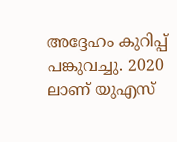അദ്ദേഹം കുറിപ്പ് പങ്കുവച്ചു. 2020 ലാണ് യുഎസ്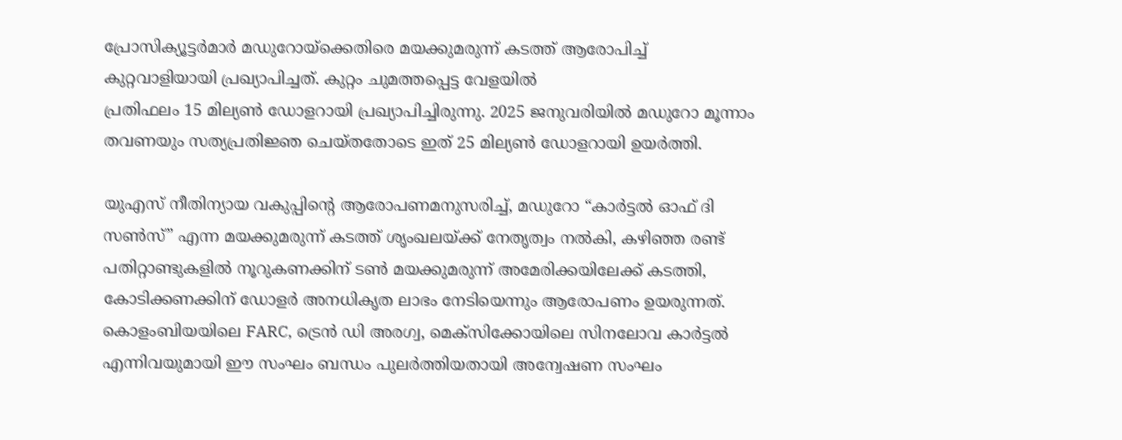പ്രോസിക്യൂട്ടർമാർ മഡുറോയ്‌ക്കെതിരെ മയക്കുമരുന്ന് കടത്ത് ആരോപിച്ച് കുറ്റവാളിയായി പ്രഖ്യാപിച്ചത്. കുറ്റം ചുമത്തപ്പെട്ട വേളയിൽ
പ്രതിഫലം 15 മില്യൺ ഡോളറായി പ്രഖ്യാപിച്ചിരുന്നു. 2025 ജനുവരിയിൽ മഡുറോ മൂന്നാം തവണയും സത്യപ്രതിജ്ഞ ചെയ്തതോടെ ഇത് 25 മില്യൺ ഡോളറായി ഉയർത്തി.

യുഎസ് നീതിന്യായ വകുപ്പിന്റെ ആരോപണമനുസരിച്ച്, മഡുറോ “കാർട്ടൽ ഓഫ് ദി സൺസ്” എന്ന മയക്കുമരുന്ന് കടത്ത് ശൃംഖലയ്ക്ക് നേതൃത്വം നൽകി, കഴിഞ്ഞ രണ്ട് പതിറ്റാണ്ടുകളിൽ നൂറുകണക്കിന് ടൺ മയക്കുമരുന്ന് അമേരിക്കയിലേക്ക് കടത്തി, കോടിക്കണക്കിന് ഡോളർ അനധികൃത ലാഭം നേടിയെന്നും ആരോപണം ഉയരുന്നത്. കൊളംബിയയിലെ FARC, ട്രെൻ ഡി അരഗ്വ, മെക്സിക്കോയിലെ സിനലോവ കാർട്ടൽ എന്നിവയുമായി ഈ സംഘം ബന്ധം പുലർത്തിയതായി അന്വേഷണ സംഘം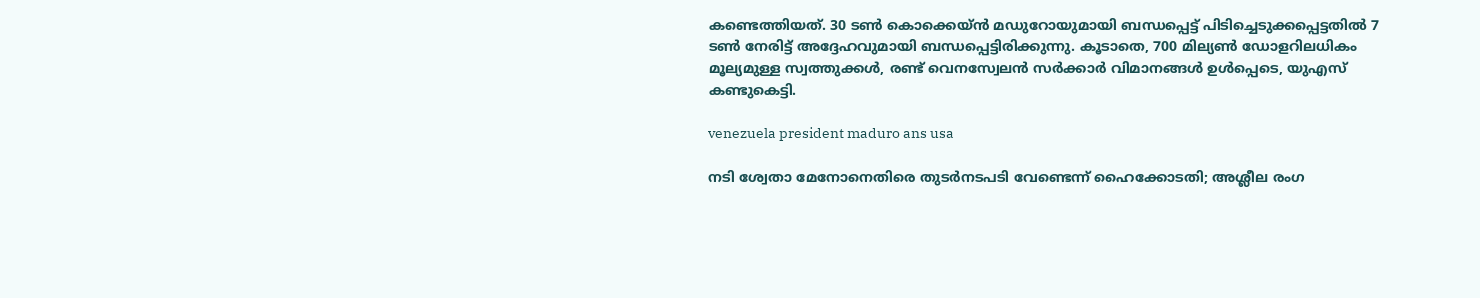കണ്ടെത്തിയത്. 30 ടൺ കൊക്കെയ്ൻ മഡുറോയുമായി ബന്ധപ്പെട്ട് പിടിച്ചെടുക്കപ്പെട്ടതിൽ 7 ടൺ നേരിട്ട് അദ്ദേഹവുമായി ബന്ധപ്പെട്ടിരിക്കുന്നു. കൂടാതെ, 700 മില്യൺ ഡോളറിലധികം മൂല്യമുള്ള സ്വത്തുക്കൾ, രണ്ട് വെനസ്വേലൻ സർക്കാർ വിമാനങ്ങൾ ഉൾപ്പെടെ, യുഎസ് കണ്ടുകെട്ടി.

venezuela president maduro ans usa

നടി ശ്വേതാ മേനോനെതിരെ തുടർനടപടി വേണ്ടെന്ന് ഹൈക്കോടതി; അശ്ലീല രംഗ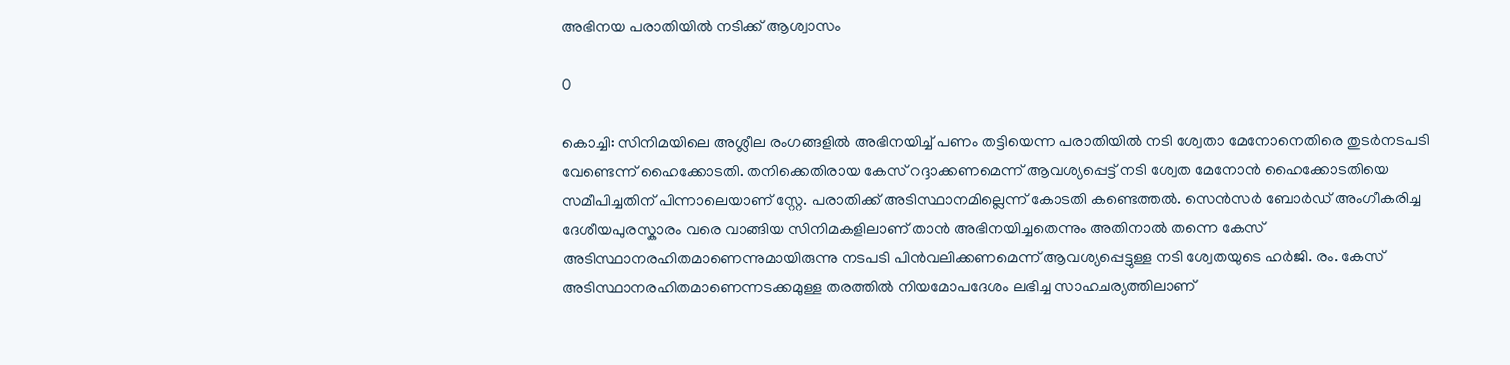അഭിനയ പരാതിയിൽ നടിക്ക് ആശ്വാസം

0

കൊച്ചി: സിനിമയിലെ അശ്ലീല രംഗങ്ങളിൽ അഭിനയിച്ച് പണം തട്ടിയെന്ന പരാതിയിൽ നടി ശ്വേതാ മേനോനെതിരെ തുടർനടപടി വേണ്ടെന്ന് ഹൈക്കോടതി. തനിക്കെതിരായ കേസ് റദ്ദാക്കണമെന്ന് ആവശ്യപ്പെട്ട് നടി ശ്വേത മേനോൻ ഹൈക്കോടതിയെ സമീപിച്ചതിന് പിന്നാലെയാണ് സ്റ്റേ. പരാതിക്ക് അടിസ്ഥാനമില്ലെന്ന് കോടതി കണ്ടെത്തൽ. സെൻസർ ബോർഡ് അംഗീകരിച്ച ദേശീയപുരസ്കാരം വരെ വാങ്ങിയ സിനിമകളിലാണ് താൻ അഭിനയിച്ചതെന്നും അതിനാൽ തന്നെ കേസ് അടിസ്ഥാനരഹിതമാണെന്നുമായിരുന്നു നടപടി പിൻവലിക്കണമെന്ന് ആവശ്യപ്പെട്ടുള്ള നടി ശ്വേതയുടെ ഹർജി. രം. കേസ് അടിസ്ഥാനരഹിതമാണെന്നടക്കമുള്ള തരത്തിൽ നിയമോപദേശം ലഭിച്ച സാഹചര്യത്തിലാണ്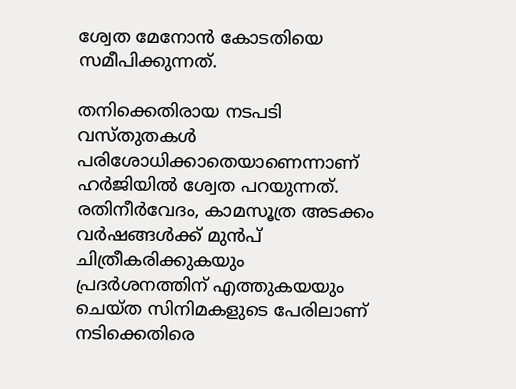ശ്വേത മേനോൻ കോടതിയെ സമീപിക്കുന്നത്.

തനിക്കെതിരായ നടപടി വസ്‌തുതകൾ പരിശോധിക്കാതെയാണെന്നാണ് ഹർജിയിൽ ശ്വേത പറയുന്നത്. രതിനീർവേദം, കാമസൂത്ര അടക്കം വർഷങ്ങൾക്ക് മുൻപ് ചിത്രീകരിക്കുകയും പ്രദർശനത്തിന് എത്തുകയയും ചെയ്ത സിനിമകളുടെ പേരിലാണ് നടിക്കെതിരെ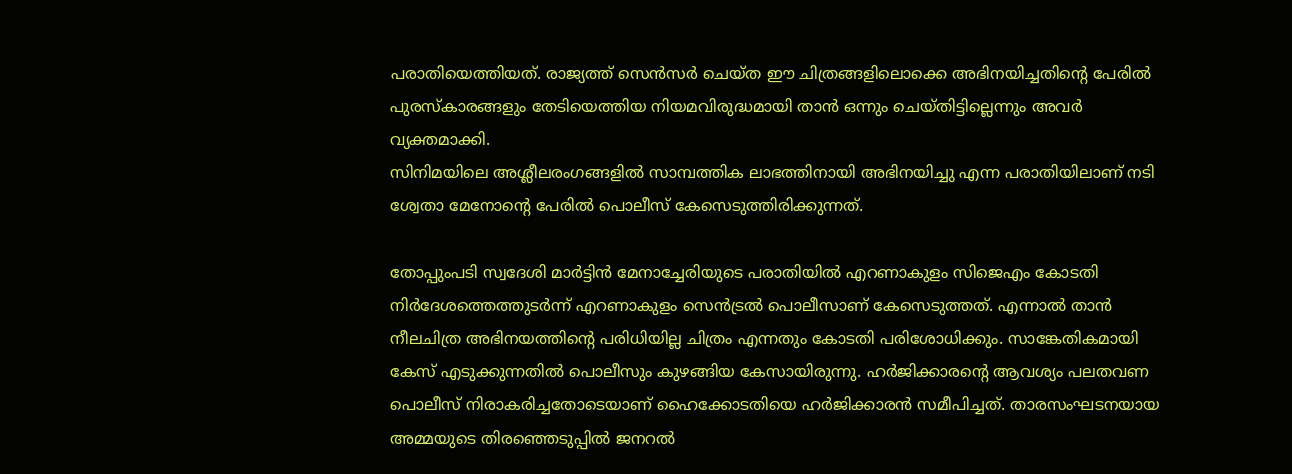പരാതിയെത്തിയത്. രാജ്യത്ത് സെൻസർ ചെയ്‌ത ഈ ചിത്രങ്ങളിലൊക്കെ അഭിനയിച്ചതിന്റെ പേരിൽ പുരസ്കാരങ്ങളും തേടിയെത്തിയ നിയമവിരുദ്ധമായി താൻ ഒന്നും ചെയ്‌തിട്ടില്ലെന്നും അവർ വ്യക്തമാക്കി.
സിനിമയിലെ അശ്ലീലരംഗങ്ങളിൽ സാമ്പത്തിക ലാഭത്തിനായി അഭിനയിച്ചു എന്ന പരാതിയിലാണ് നടി ശ്വേതാ മേനോന്റെ പേരിൽ പൊലീസ് കേസെടുത്തിരിക്കുന്നത്.

തോപ്പുംപടി സ്വദേശി മാർട്ടിൻ മേനാച്ചേരിയുടെ പരാതിയിൽ എറണാകുളം സിജെഎം കോടതി നിർദേശത്തെത്തുടർന്ന് എറണാകുളം സെൻട്രൽ പൊലീസാണ് കേസെടുത്തത്. എന്നാൽ താൻ നീലചിത്ര അഭിനയത്തിന്റെ പരിധിയില്ല ചിത്രം എന്നതും കോടതി പരിശോധിക്കും. സാങ്കേതികമായി കേസ് എടുക്കുന്നതിൽ പൊലീസും കുഴങ്ങിയ കേസായിരുന്നു. ഹർജിക്കാരന്റെ ആവശ്യം പലതവണ പൊലീസ് നിരാകരിച്ചതോടെയാണ് ഹൈക്കോടതിയെ ഹർജിക്കാരൻ സമീപിച്ചത്. താരസംഘടനയായ അമ്മയുടെ തിരഞ്ഞെടുപ്പിൽ ജനറൽ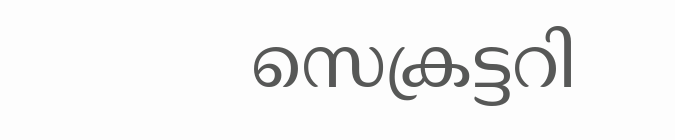സെക്രട്ടറി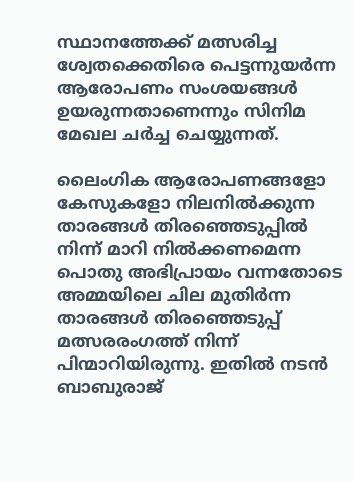സ്ഥാനത്തേക്ക് മത്സരിച്ച ശ്വേതക്കെതിരെ പെട്ടന്നുയർന്ന ആരോപണം സംശയങ്ങൾ ഉയരുന്നതാണെന്നും സിനിമ മേഖല ചർച്ച ചെയ്യുന്നത്.

ലൈംഗിക ആരോപണങ്ങളോ കേസുകളോ നിലനിൽക്കുന്ന താരങ്ങൾ തിരഞ്ഞെടുപ്പിൽ നിന്ന് മാറി നിൽക്കണമെന്ന പൊതു അഭിപ്രായം വന്നതോടെ അമ്മയിലെ ചില മുതിർന്ന താരങ്ങൾ തിര‍ഞ്ഞെടുപ്പ് മത്സരരംഗത്ത് നിന്ന് പിന്മാറിയിരുന്നു. ഇതിൽ നടൻ ബാബുരാജ്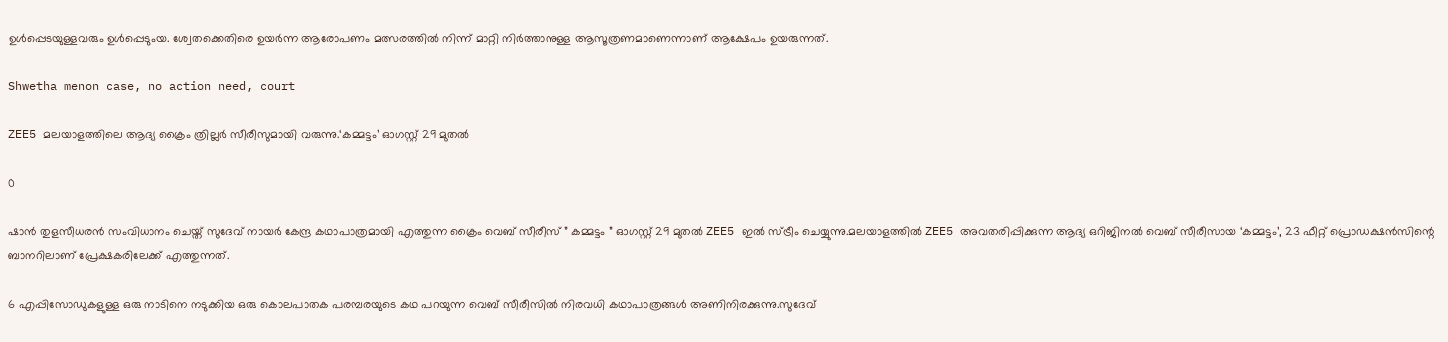ഉൾപ്പെടയുള്ളവരും ഉൾപ്പെടുംയ. ശ്വേതക്കെതിരെ ഉയർന്ന ആരോപണം മത്സരത്തിൽ നിന്ന് മാറ്റി നിർത്താനുള്ള ആസൂത്രണമാണെന്നാണ് ആക്ഷേപം ഉയരുന്നത്.

Shwetha menon case, no action need, court

ZEE5 മലയാളത്തിലെ ആദ്യ ക്രൈം ത്രില്ലർ സീരീസുമായി വരുന്നു.‘കമ്മട്ടം’ ഓഗസ്റ്റ് 29 മുതൽ

0

ഷാൻ തുളസീധരൻ സംവിധാനം ചെയ്ത് സുദേവ് നായർ കേന്ദ്ര കഥാപാത്രമായി എത്തുന്ന ക്രൈം വെബ് സീരീസ് ” കമ്മട്ടം ” ഓഗസ്റ്റ് 29 മുതൽ ZEE5 ഇൽ സ്ട്രീം ചെയ്യുന്നു.മലയാളത്തിൽ ZEE5 അവതരിപ്പിക്കുന്ന ആദ്യ ഒറിജിനൽ വെബ് സീരീസായ ‘കമ്മട്ടം’, 23 ഫീറ്റ് പ്രൊഡക്ഷൻസിന്റെ ബാനറിലാണ് പ്രേക്ഷകരിലേക്ക് എത്തുന്നത്.

6 എപ്പിസോഡുകളുള്ള ഒരു നാടിനെ നടുക്കിയ ഒരു കൊലപാതക പരമ്പരയുടെ കഥ പറയുന്ന വെബ് സീരീസിൽ നിരവധി കഥാപാത്രങ്ങൾ അണിനിരക്കുന്നു.സുദേവ്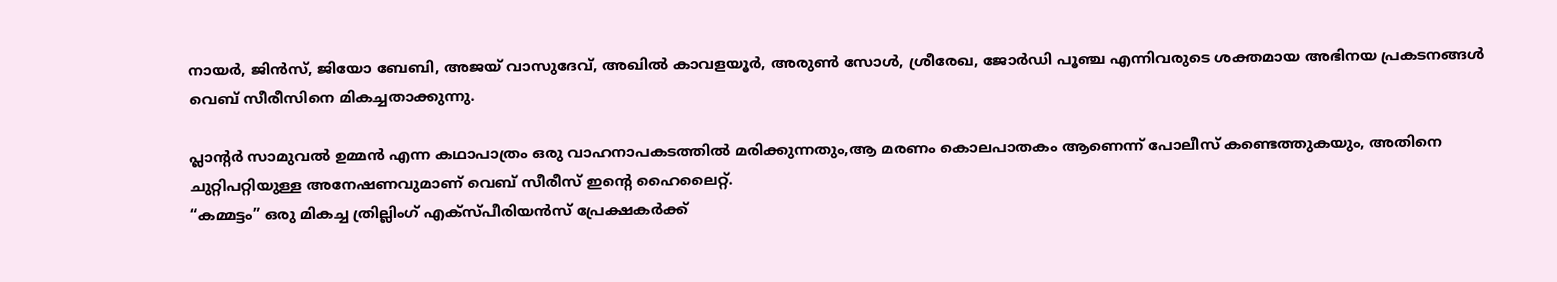നായർ, ജിൻസ്, ജിയോ ബേബി, അജയ് വാസുദേവ്, അഖിൽ കാവളയൂർ, അരുണ്‍ സോള്‍, ശ്രീരേഖ, ജോര്‍ഡി പൂഞ്ച എന്നിവരുടെ ശക്തമായ അഭിനയ പ്രകടനങ്ങൾ വെബ് സീരീസിനെ മികച്ചതാക്കുന്നു.

പ്ലാന്റർ സാമുവൽ ഉമ്മൻ എന്ന കഥാപാത്രം ഒരു വാഹനാപകടത്തിൽ മരിക്കുന്നതും,ആ മരണം കൊലപാതകം ആണെന്ന് പോലീസ് കണ്ടെത്തുകയും, അതിനെ ചുറ്റിപറ്റിയുള്ള അനേഷണവുമാണ് വെബ് സീരീസ് ഇന്റെ ഹൈലൈറ്റ്.
“കമ്മട്ടം” ഒരു മികച്ച ത്രില്ലിംഗ് എക്സ്പീരിയൻസ് പ്രേക്ഷകർക്ക്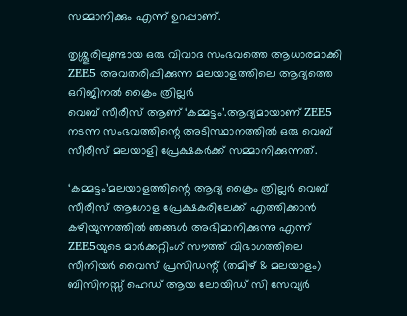സമ്മാനിക്കും എന്ന് ഉറപ്പാണ്.

തൃശ്ശൂരിലുണ്ടായ ഒരു വിവാദ സംഭവത്തെ ആധാരമാക്കി ZEE5 അവതരിപ്പിക്കുന്ന മലയാളത്തിലെ ആദ്യത്തെ ഒറിജിനൽ ക്രൈം ത്രില്ലർ
വെബ് സീരീസ് ആണ് ‘കമ്മട്ടം’.ആദ്യമായാണ് ZEE5 നടന്ന സംഭവത്തിന്റെ അടിസ്ഥാനത്തിൽ ഒരു വെബ് സീരീസ് മലയാളി പ്രേക്ഷകർക്ക് സമ്മാനിക്കുന്നത്.

‘കമ്മട്ടം’മലയാളത്തിന്റെ ആദ്യ ക്രൈം ത്രില്ലർ വെബ് സീരീസ് ആഗോള പ്രേക്ഷകരിലേക്ക് എത്തിക്കാൻ കഴിയുന്നത്തിൽ ഞങ്ങൾ അഭിമാനിക്കുന്നു എന്ന് ZEE5യുടെ മാർക്കറ്റിംഗ് സൗത്ത് വിഭാഗത്തിലെ സീനിയർ വൈസ് പ്രസിഡന്റ് (തമിഴ് & മലയാളം) ബിസിനസ്സ് ഹെഡ് ആയ ലോയിഡ് സി സേവ്യർ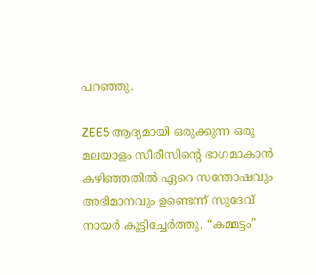പറഞ്ഞു.

ZEE5 ആദ്യമായി ഒരുക്കുന്ന ഒരു മലയാളം സീരീസിന്റെ ഭാഗമാകാൻ കഴിഞ്ഞതിൽ ഏറെ സന്തോഷവും അഭിമാനവും ഉണ്ടെന്ന് സുദേവ് നായർ കൂട്ടിച്ചേർത്തു. “കമ്മട്ടം”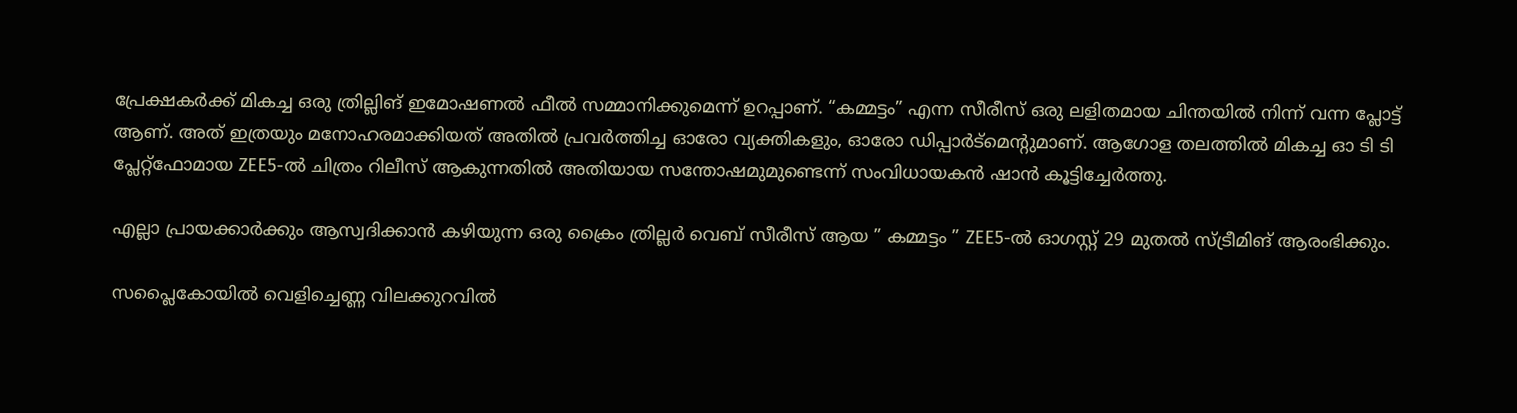പ്രേക്ഷകർക്ക് മികച്ച ഒരു ത്രില്ലിങ് ഇമോഷണൽ ഫീൽ സമ്മാനിക്കുമെന്ന് ഉറപ്പാണ്. “കമ്മട്ടം” എന്ന സീരീസ് ഒരു ലളിതമായ ചിന്തയിൽ നിന്ന് വന്ന പ്ലോട്ട് ആണ്. അത് ഇത്രയും മനോഹരമാക്കിയത് അതിൽ പ്രവർത്തിച്ച ഓരോ വ്യക്തികളും, ഓരോ ഡിപ്പാർട്മെന്റുമാണ്. ആഗോള തലത്തിൽ മികച്ച ഓ ടി ടി പ്ലേറ്റ്ഫോമായ ZEE5-ൽ ചിത്രം റിലീസ് ആകുന്നതിൽ അതിയായ സന്തോഷമുമുണ്ടെന്ന് സംവിധായകൻ ഷാൻ കൂട്ടിച്ചേർത്തു.

എല്ലാ പ്രായക്കാർക്കും ആസ്വദിക്കാൻ കഴിയുന്ന ഒരു ക്രൈം ത്രില്ലർ വെബ് സീരീസ് ആയ ” കമ്മട്ടം ” ZEE5-ൽ ഓഗസ്റ്റ് 29 മുതൽ സ്ട്രീമിങ് ആരംഭിക്കും.

സപ്ലൈകോയിൽ വെളിച്ചെണ്ണ വിലക്കുറവിൽ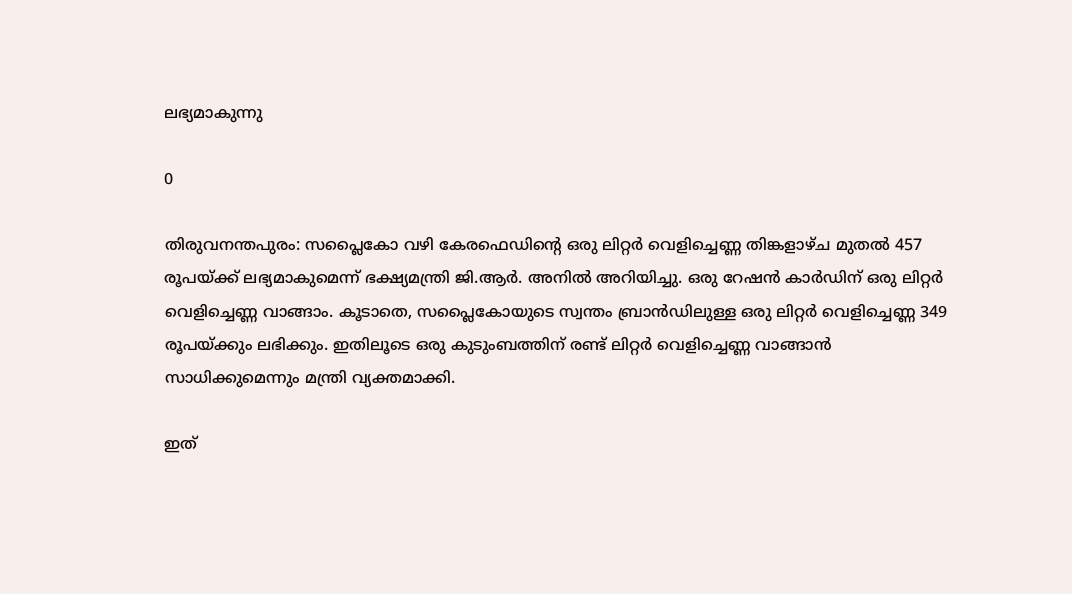ലഭ്യമാകുന്നു

0

തിരുവനന്തപുരം: സപ്ലൈകോ വഴി കേരഫെഡിന്റെ ഒരു ലിറ്റർ വെളിച്ചെണ്ണ തിങ്കളാഴ്ച മുതൽ 457 രൂപയ്ക്ക് ലഭ്യമാകുമെന്ന് ഭക്ഷ്യമന്ത്രി ജി.ആർ. അനിൽ അറിയിച്ചു. ഒരു റേഷൻ കാർഡിന് ഒരു ലിറ്റർ വെളിച്ചെണ്ണ വാങ്ങാം. കൂടാതെ, സപ്ലൈകോയുടെ സ്വന്തം ബ്രാൻഡിലുള്ള ഒരു ലിറ്റർ വെളിച്ചെണ്ണ 349 രൂപയ്ക്കും ലഭിക്കും. ഇതിലൂടെ ഒരു കുടുംബത്തിന് രണ്ട് ലിറ്റർ വെളിച്ചെണ്ണ വാങ്ങാൻ സാധിക്കുമെന്നും മന്ത്രി വ്യക്തമാക്കി.

ഇത്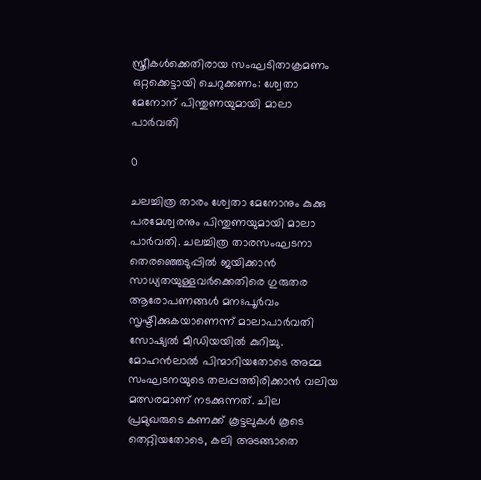സ്ത്രീകൾക്കെതിരായ സംഘടിതാക്രമണം ഒറ്റക്കെട്ടായി ചെറുക്കണം: ശ്വേതാ മേനോന് പിന്തുണയുമായി മാലാ പാർവതി

0

ചലച്ചിത്ര താരം ശ്വേതാ മേനോനും കുക്കു പരമേശ്വരനും പിന്തുണയുമായി മാലാ പാർവതി. ചലച്ചിത്ര താരസംഘടനാ തെരഞ്ഞെടുപ്പിൽ ജയിക്കാൻ സാധ്യതയുള്ളവർക്കെതിരെ ഗുരുതര ആരോപണങ്ങൾ മനഃപൂർവം സൃഷ്ടിക്കുകയാണെന്ന് മാലാപാർവതി സോഷ്യൽ മീഡിയയിൽ കുറിച്ചു. മോഹൻലാൽ പിന്മാറിയതോടെ അമ്മ സംഘടനയുടെ തലപ്പത്തിരിക്കാൻ വലിയ മത്സരമാണ് നടക്കുന്നത്. ചില പ്രമുഖരുടെ കണക്ക് കൂട്ടലുകൾ കൂടെ തെറ്റിയതോടെ, കലി അടങ്ങാതെ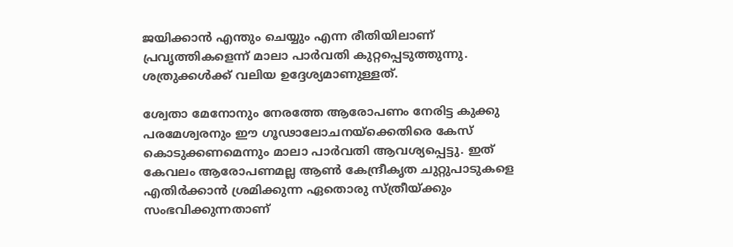ജയിക്കാൻ എന്തും ചെയ്യും എന്ന രീതിയിലാണ് പ്രവൃത്തികളെന്ന് മാലാ പാർവതി കുറ്റപ്പെടുത്തുന്നു. ശത്രുക്കൾക്ക് വലിയ ഉദ്ദേശ്യമാണുള്ളത്.

ശ്വേതാ മേനോനും നേരത്തേ ആരോപണം നേരിട്ട കുക്കു പരമേശ്വരനും ഈ ഗൂഢാലോചനയ്ക്കെതിരെ കേസ് കൊടുക്കണമെന്നും മാലാ പാർവതി ആവശ്യപ്പെട്ടു. ഇത് കേവലം ആരോപണമല്ല ആൺ കേന്ദ്രീകൃത ചുറ്റുപാടുകളെ എതിർക്കാൻ ശ്രമിക്കുന്ന ഏതൊരു സ്ത്രീയ്ക്കും സംഭവിക്കുന്നതാണ്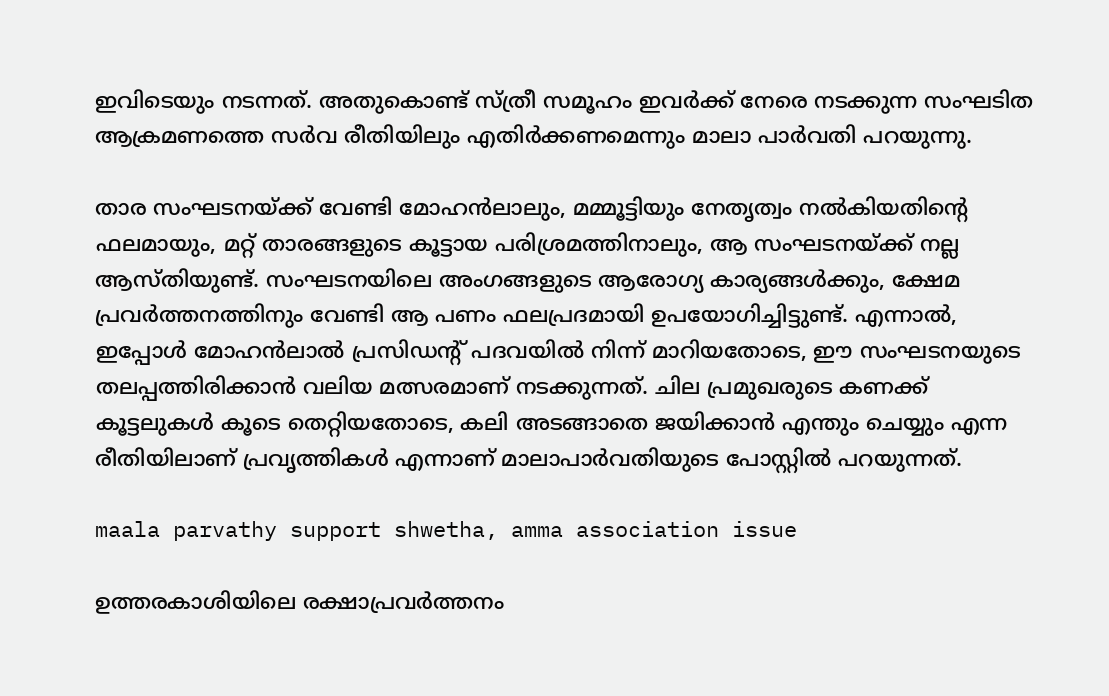ഇവിടെയും നടന്നത്. അതുകൊണ്ട് സ്ത്രീ സമൂഹം ഇവർക്ക് നേരെ നടക്കുന്ന സംഘടിത ആക്രമണത്തെ സർവ രീതിയിലും എതിർക്കണമെന്നും മാലാ പാർവതി പറയുന്നു.

താര സംഘടനയ്ക്ക് വേണ്ടി മോഹൻലാലും, മമ്മൂട്ടിയും നേതൃത്വം നൽകിയതിൻ്റെ ഫലമായും, മറ്റ് താരങ്ങളുടെ കൂട്ടായ പരിശ്രമത്തിനാലും, ആ സംഘടനയ്ക്ക് നല്ല ആസ്തിയുണ്ട്. സംഘടനയിലെ അംഗങ്ങളുടെ ആരോഗ്യ കാര്യങ്ങൾക്കും, ക്ഷേമ പ്രവർത്തനത്തിനും വേണ്ടി ആ പണം ഫലപ്രദമായി ഉപയോഗിച്ചിട്ടുണ്ട്. എന്നാൽ, ഇപ്പോൾ മോഹൻലാൽ പ്രസിഡന്റ് പദവയിൽ നിന്ന് മാറിയതോടെ, ഈ സംഘടനയുടെ തലപ്പത്തിരിക്കാൻ വലിയ മത്സരമാണ് നടക്കുന്നത്. ചില പ്രമുഖരുടെ കണക്ക് കൂട്ടലുകൾ കൂടെ തെറ്റിയതോടെ, കലി അടങ്ങാതെ ജയിക്കാൻ എന്തും ചെയ്യും എന്ന രീതിയിലാണ് പ്രവൃത്തികൾ എന്നാണ് മാലാപാർവതിയുടെ പോസ്റ്റിൽ പറയുന്നത്.

maala parvathy support shwetha, amma association issue

ഉത്തരകാശിയിലെ രക്ഷാപ്രവർത്തനം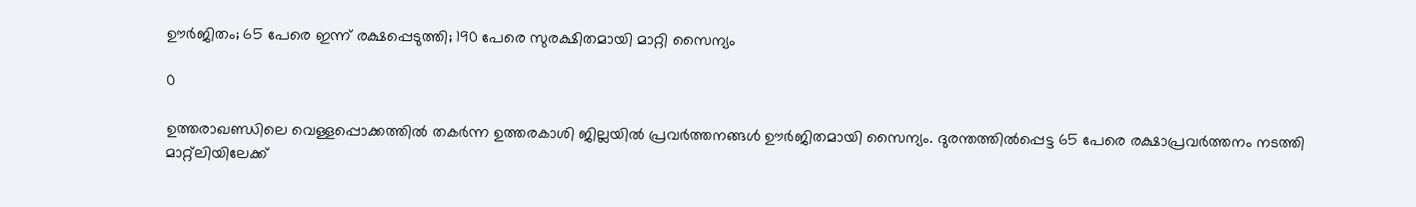ഊർജിതം; 65 പേരെ ഇന്ന് രക്ഷപ്പെടുത്തി; 190 പേരെ സുരക്ഷിതമായി മാറ്റി സൈന്യം

0

ഉത്തരാഖണ്ഡിലെ വെള്ളപ്പൊക്കത്തിൽ തകർന്ന ഉത്തരകാശി ജില്ലയിൽ പ്രവർത്തനങ്ങൾ ഊർജിതമായി സൈന്യം. ദുരന്തത്തിൽപ്പെട്ട 65 പേരെ രക്ഷാപ്രവർത്തനം നടത്തി മാറ്റ്‌ലിയിലേക്ക്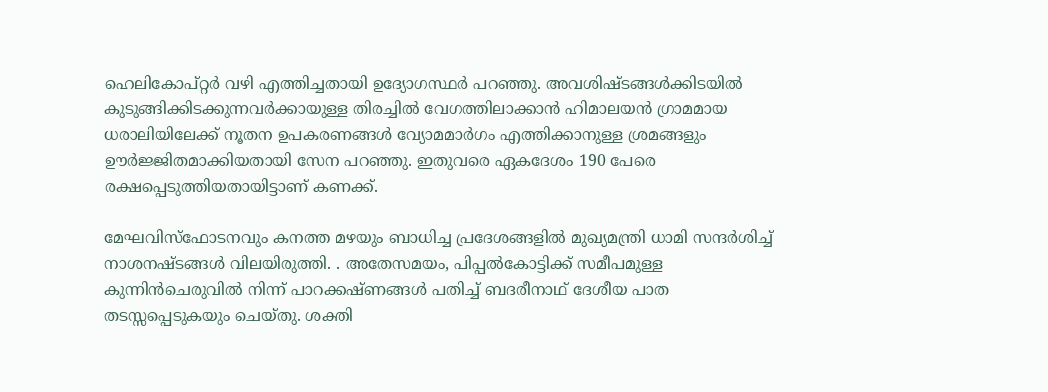ഹെലികോപ്റ്റർ വഴി എത്തിച്ചതായി ഉദ്യോഗസ്ഥർ പറഞ്ഞു. അവശിഷ്ടങ്ങൾക്കിടയിൽ കുടുങ്ങിക്കിടക്കുന്നവർക്കായുള്ള തിരച്ചിൽ വേഗത്തിലാക്കാൻ ഹിമാലയൻ ഗ്രാമമായ ധരാലിയിലേക്ക് നൂതന ഉപകരണങ്ങൾ വ്യോമമാർഗം എത്തിക്കാനുള്ള ശ്രമങ്ങളും ഊർജ്ജിതമാക്കിയതായി സേന പറഞ്ഞു. ഇതുവരെ ഏകദേശം 190 പേരെ രക്ഷപ്പെടുത്തിയതായിട്ടാണ് കണക്ക്.

മേഘവിസ്ഫോടനവും കനത്ത മഴയും ബാധിച്ച പ്രദേശങ്ങളിൽ മുഖ്യമന്ത്രി ധാമി സന്ദർശിച്ച് നാശനഷ്ടങ്ങൾ വിലയിരുത്തി. . അതേസമയം, പിപ്പൽകോട്ടിക്ക് സമീപമുള്ള കുന്നിൻചെരുവിൽ നിന്ന് പാറക്കഷ്ണങ്ങൾ പതിച്ച് ബദരീനാഥ് ദേശീയ പാത തടസ്സപ്പെടുകയും ചെയ്തു. ശക്തി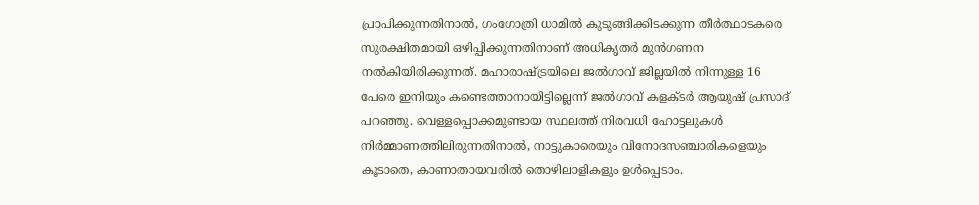പ്രാപിക്കുന്നതിനാൽ, ഗംഗോത്രി ധാമിൽ കുടുങ്ങിക്കിടക്കുന്ന തീർത്ഥാടകരെ സുരക്ഷിതമായി ഒഴിപ്പിക്കുന്നതിനാണ് അധികൃതർ മുൻഗണന നൽകിയിരിക്കുന്നത്. മഹാരാഷ്ട്രയിലെ ജൽഗാവ് ജില്ലയിൽ നിന്നുള്ള 16 പേരെ ഇനിയും കണ്ടെത്താനായിട്ടില്ലെന്ന് ജൽഗാവ് കളക്ടർ ആയുഷ് പ്രസാദ് പറഞ്ഞു. വെള്ളപ്പൊക്കമുണ്ടായ സ്ഥലത്ത് നിരവധി ഹോട്ടലുകൾ നിർമ്മാണത്തിലിരുന്നതിനാൽ, നാട്ടുകാരെയും വിനോദസഞ്ചാരികളെയും കൂടാതെ, കാണാതായവരിൽ തൊഴിലാളികളും ഉൾപ്പെടാം.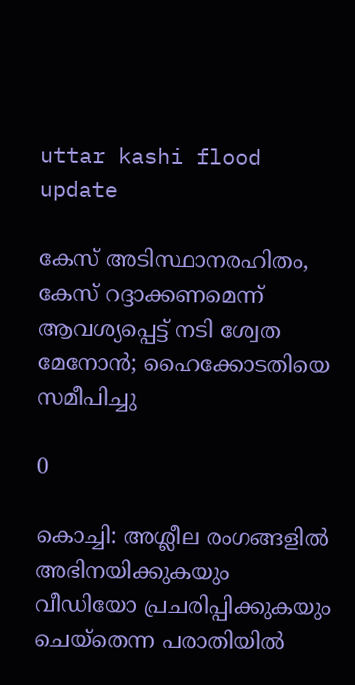uttar kashi flood update

കേസ് അടിസ്ഥാനരഹിതം, കേസ് റദ്ദാക്കണമെന്ന് ആവശ്യപ്പെട്ട് നടി ശ്വേത മേനോൻ; ഹൈക്കോടതിയെ സമീപിച്ചു

0

കൊച്ചി: അശ്ലീല രംഗങ്ങളിൽ അഭിനയിക്കുകയും വീഡിയോ പ്രചരിപ്പിക്കുകയും ചെയ്‌തെന്ന പരാതിയിൽ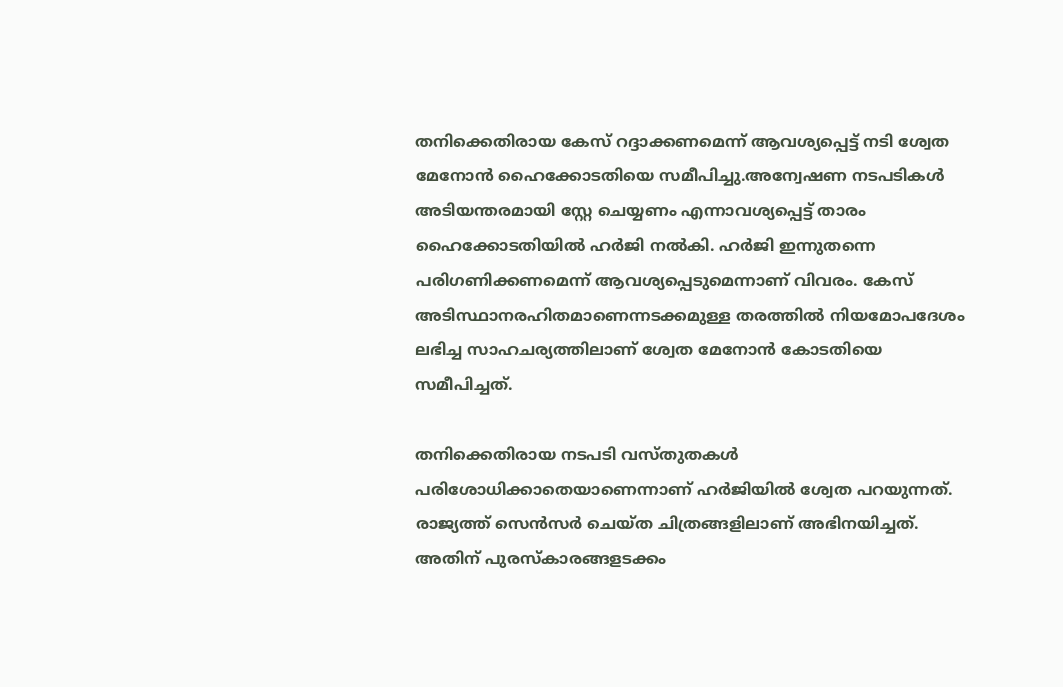തനിക്കെതിരായ കേസ് റദ്ദാക്കണമെന്ന് ആവശ്യപ്പെട്ട് നടി ശ്വേത മേനോൻ ഹൈക്കോടതിയെ സമീപിച്ചു.അന്വേഷണ നടപടികൾ അടിയന്തരമായി സ്റ്റേ ചെയ്യണം എന്നാവശ്യപ്പെട്ട് താരം ഹൈക്കോടതിയിൽ ഹർജി നൽകി. ഹർജി ഇന്നുതന്നെ പരിഗണിക്കണമെന്ന് ആവശ്യപ്പെടുമെന്നാണ് വിവരം. കേസ് അടിസ്ഥാനരഹിതമാണെന്നടക്കമുള്ള തരത്തിൽ നിയമോപദേശം ലഭിച്ച സാഹചര്യത്തിലാണ് ശ്വേത മേനോൻ കോടതിയെ സമീപിച്ചത്.

തനിക്കെതിരായ നടപടി വസ്‌തുതകൾ പരിശോധിക്കാതെയാണെന്നാണ് ഹർജിയിൽ ശ്വേത പറയുന്നത്. രാജ്യത്ത് സെൻസർ ചെയ്‌ത ചിത്രങ്ങളിലാണ് അഭിനയിച്ചത്. അതിന് പുരസ്‌കാരങ്ങളടക്കം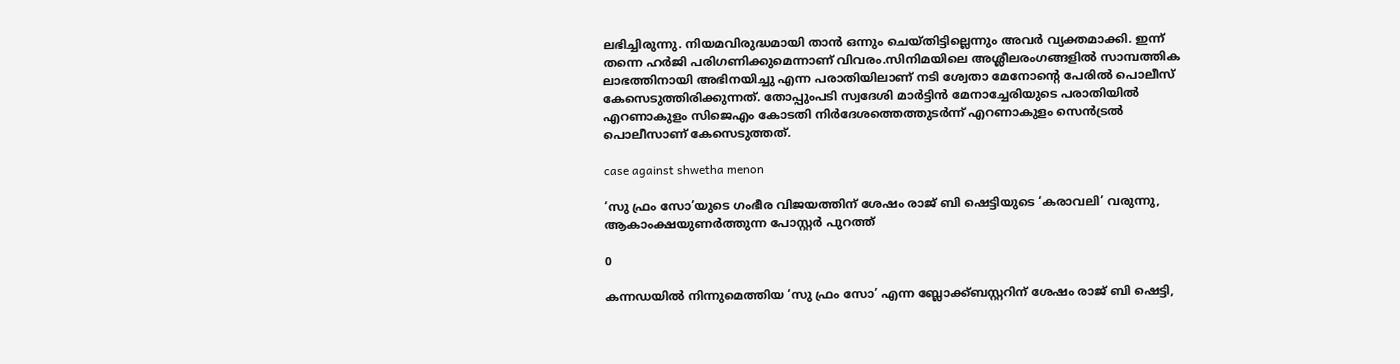ലഭിച്ചിരുന്നു. നിയമവിരുദ്ധമായി താൻ ഒന്നും ചെയ്‌തിട്ടില്ലെന്നും അവർ വ്യക്തമാക്കി. ഇന്ന് തന്നെ ഹർജി പരിഗണിക്കുമെന്നാണ് വിവരം.സിനിമയിലെ അശ്ലീലരംഗങ്ങളിൽ സാമ്പത്തിക ലാഭത്തിനായി അഭിനയിച്ചു എന്ന പരാതിയിലാണ് നടി ശ്വേതാ മേനോന്റെ പേരിൽ പൊലീസ് കേസെടുത്തിരിക്കുന്നത്. തോപ്പുംപടി സ്വദേശി മാർട്ടിൻ മേനാച്ചേരിയുടെ പരാതിയിൽ എറണാകുളം സിജെഎം കോടതി നിർദേശത്തെത്തുടർന്ന് എറണാകുളം സെൻട്രൽ പൊലീസാണ് കേസെടുത്തത്.

case against shwetha menon

‘സു ഫ്രം സോ’യുടെ ഗംഭീര വിജയത്തിന് ശേഷം രാജ് ബി ഷെട്ടിയുടെ ‘കരാവലി’ വരുന്നു, ആകാംക്ഷയുണർത്തുന്ന പോസ്റ്റർ പുറത്ത്

0

കന്നഡയിൽ നിന്നുമെത്തിയ ‘സു ഫ്രം സോ’ എന്ന ബ്ലോക്ക്ബസ്റ്ററിന് ശേഷം രാജ് ബി ഷെട്ടി,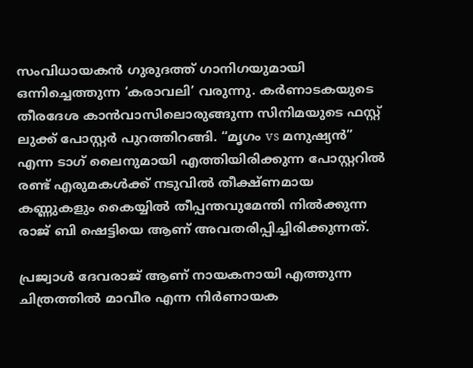സംവിധായകൻ ഗുരുദത്ത് ഗാനിഗയുമായി ഒന്നിച്ചെത്തുന്ന ‘കരാവലി’ വരുന്നു. കർണാടകയുടെ തീരദേശ കാൻവാസിലൊരുങ്ങുന്ന സിനിമയുടെ ഫസ്റ്റ് ലുക്ക് പോസ്റ്റർ പുറത്തിറങ്ങി. “മൃഗം vs മനുഷ്യൻ” എന്ന ടാഗ് ലൈനുമായി എത്തിയിരിക്കുന്ന പോസ്റ്ററിൽ രണ്ട് എരുമകൾക്ക് നടുവിൽ തീക്ഷ്ണമായ കണ്ണുകളും കൈയ്യിൽ തീപ്പന്തവുമേന്തി നിൽക്കുന്ന രാജ് ബി ഷെട്ടിയെ ആണ് അവതരിപ്പിച്ചിരിക്കുന്നത്.

പ്രജ്വാൾ ദേവരാജ് ആണ് നായകനായി എത്തുന്ന ചിത്രത്തിൽ മാവീര എന്ന നിർണായക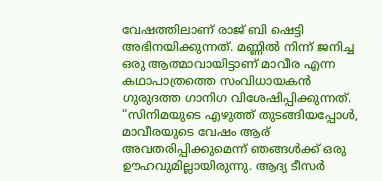വേഷത്തിലാണ് രാജ് ബി ഷെട്ടി അഭിനയിക്കുന്നത്. മണ്ണിൽ നിന്ന് ജനിച്ച ഒരു ആത്മാവായിട്ടാണ് മാവീര എന്ന കഥാപാത്രത്തെ സംവിധായകൻ ഗുരുദത്ത ഗാനിഗ വിശേഷിപ്പിക്കുന്നത്. “സിനിമയുടെ എഴുത്ത് തുടങ്ങിയപ്പോൾ, മാവീരയുടെ വേഷം ആര് അവതരിപ്പിക്കുമെന്ന് ഞങ്ങൾക്ക് ഒരു ഊഹവുമില്ലായിരുന്നു. ആദ്യ ടീസർ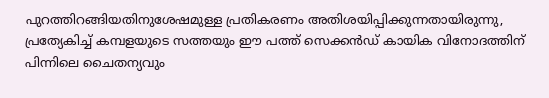പുറത്തിറങ്ങിയതിനുശേഷമുള്ള പ്രതികരണം അതിശയിപ്പിക്കുന്നതായിരുന്നു, പ്രത്യേകിച്ച് കമ്പളയുടെ സത്തയും ഈ പത്ത് സെക്കൻഡ് കായിക വിനോദത്തിന് പിന്നിലെ ചൈതന്യവും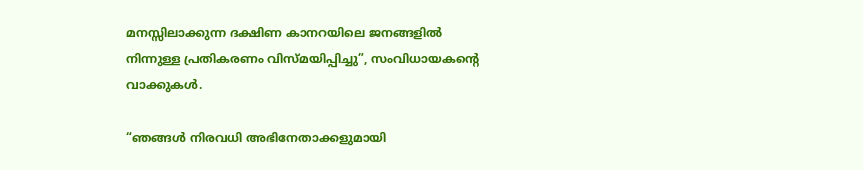മനസ്സിലാക്കുന്ന ദക്ഷിണ കാനറയിലെ ജനങ്ങളിൽ നിന്നുള്ള പ്രതികരണം വിസ്മയിപ്പിച്ചു”, സംവിധായകന്‍റെ വാക്കുകള്‍.

“ഞങ്ങൾ നിരവധി അഭിനേതാക്കളുമായി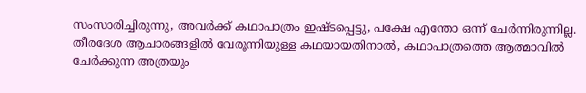സംസാരിച്ചിരുന്നു, അവർക്ക് കഥാപാത്രം ഇഷ്ടപ്പെട്ടു, പക്ഷേ എന്തോ ഒന്ന് ചേർന്നിരുന്നില്ല. തീരദേശ ആചാരങ്ങളിൽ വേരൂന്നിയുള്ള കഥയായതിനാൽ, കഥാപാത്രത്തെ ആത്മാവിൽ ചേർക്കുന്ന അത്രയും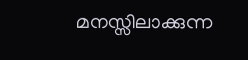മനസ്സിലാക്കുന്ന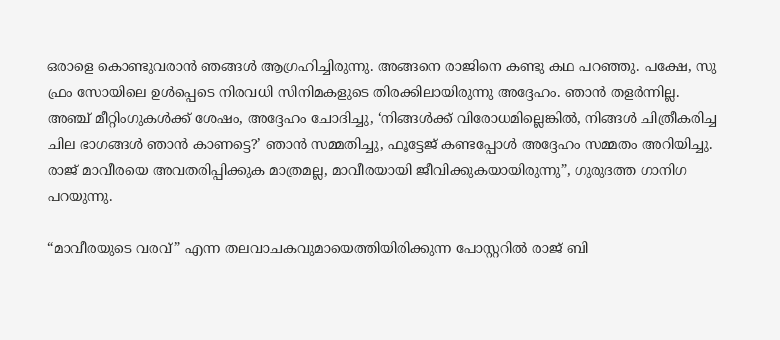ഒരാളെ കൊണ്ടുവരാൻ ഞങ്ങൾ ആഗ്രഹിച്ചിരുന്നു. അങ്ങനെ രാജിനെ കണ്ടു കഥ പറഞ്ഞു. പക്ഷേ, സു ഫ്രം സോയിലെ ഉൾപ്പെടെ നിരവധി സിനിമകളുടെ തിരക്കിലായിരുന്നു അദ്ദേഹം. ഞാൻ തളർന്നില്ല. അഞ്ച് മീറ്റിംഗുകൾക്ക് ശേഷം, അദ്ദേഹം ചോദിച്ചു, ‘നിങ്ങൾക്ക് വിരോധമില്ലെങ്കിൽ, നിങ്ങൾ ചിത്രീകരിച്ച ചില ഭാഗങ്ങൾ ഞാൻ കാണട്ടെ?’ ഞാൻ സമ്മതിച്ചു, ഫൂട്ടേജ് കണ്ടപ്പോൾ അദ്ദേഹം സമ്മതം അറിയിച്ചു. രാജ് മാവീരയെ അവതരിപ്പിക്കുക മാത്രമല്ല, മാവീരയായി ജീവിക്കുകയായിരുന്നു”, ഗുരുദത്ത ഗാനിഗ പറയുന്നു.

“മാവീരയുടെ വരവ്” എന്ന തലവാചകവുമായെത്തിയിരിക്കുന്ന പോസ്റ്ററിൽ രാജ് ബി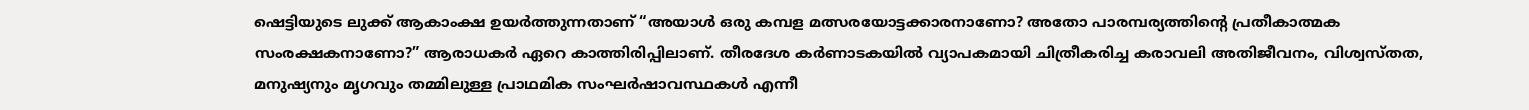ഷെട്ടിയുടെ ലുക്ക് ആകാംക്ഷ ഉയർത്തുന്നതാണ് “അയാൾ ഒരു കമ്പള മത്സരയോട്ടക്കാരനാണോ? അതോ പാരമ്പര്യത്തിന്‍റെ പ്രതീകാത്മക സംരക്ഷകനാണോ?” ആരാധകർ ഏറെ കാത്തിരിപ്പിലാണ്. തീരദേശ കർണാടകയിൽ വ്യാപകമായി ചിത്രീകരിച്ച കരാവലി അതിജീവനം, വിശ്വസ്തത, മനുഷ്യനും മൃഗവും തമ്മിലുള്ള പ്രാഥമിക സംഘർഷാവസ്ഥകള്‍ എന്നീ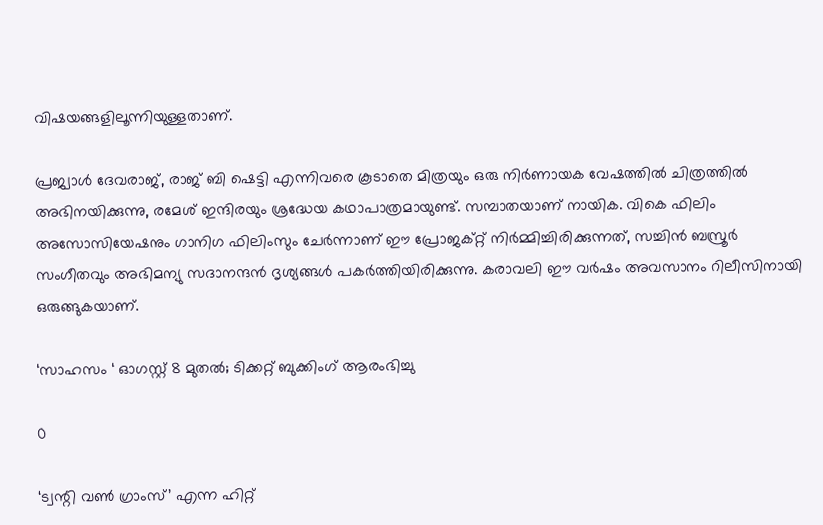വിഷയങ്ങളിലൂന്നിയുള്ളതാണ്.

പ്രജ്വാൾ ദേവരാജ്, രാജ് ബി ഷെട്ടി എന്നിവരെ കൂടാതെ മിത്രയും ഒരു നിർണായക വേഷത്തിൽ ചിത്രത്തിൽ അഭിനയിക്കുന്നു, രമേശ് ഇന്ദിരയും ശ്രദ്ധേയ കഥാപാത്രമായുണ്ട്. സമ്പാതയാണ് നായിക. വികെ ഫിലിം അസോസിയേഷനും ഗാനിഗ ഫിലിംസും ചേർന്നാണ് ഈ പ്രോജക്റ്റ് നിർമ്മിച്ചിരിക്കുന്നത്, സച്ചിൻ ബസ്രൂർ സംഗീതവും അഭിമന്യു സദാനന്ദൻ ദൃശ്യങ്ങൾ പകർത്തിയിരിക്കുന്നു. കരാവലി ഈ വർഷം അവസാനം റിലീസിനായി ഒരുങ്ങുകയാണ്.

‘സാഹസം ‘ ഓഗസ്റ്റ് 8 മുതൽ; ടിക്കറ്റ് ബുക്കിംഗ് ആരംഭിച്ചു

0

‘ട്വന്റി വൺ ഗ്രാംസ്’ എന്ന ഹിറ്റ്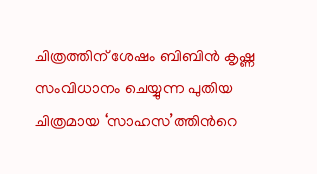ചിത്രത്തിന് ശേഷം ബിബിൻ കൃഷ്ണ സംവിധാനം ചെയ്യുന്ന പുതിയ ചിത്രമായ ‘സാഹസ’ത്തിൻറെ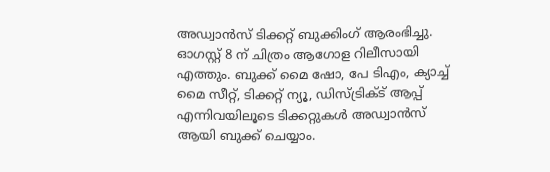അഡ്വാൻസ് ടിക്കറ്റ് ബുക്കിംഗ് ആരംഭിച്ചു. ഓഗസ്റ്റ് 8 ന് ചിത്രം ആഗോള റിലീസായി എത്തും. ബുക്ക് മൈ ഷോ, പേ ടിഎം, ക്യാച്ച് മൈ സീറ്റ്, ടിക്കറ്റ് ന്യൂ, ഡിസ്ട്രിക്ട് ആപ്പ് എന്നിവയിലൂടെ ടിക്കറ്റുകൾ അഡ്വാൻസ് ആയി ബുക്ക് ചെയ്യാം.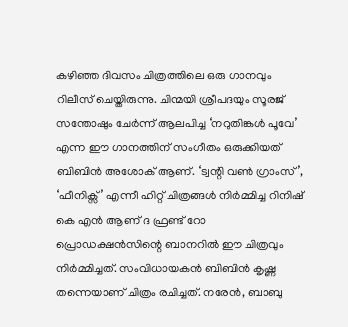കഴിഞ്ഞ ദിവസം ചിത്രത്തിലെ ഒരു ഗാനവും റിലീസ് ചെയ്തിരുന്നു. ചിന്മയി ശ്രീപദയും സൂരജ് സന്തോഷും ചേർന്ന് ആലപിച്ച ‘നറുതിങ്കൾ പൂവേ’ എന്ന ഈ ഗാനത്തിന് സംഗീതം ഒരുക്കിയത് ബിബിൻ അശോക് ആണ്. ‘ട്വന്റി വൺ ഗ്രാംസ്’, ‘ഫീനിക്സ്’ എന്നീ ഹിറ്റ് ചിത്രങ്ങൾ നിർമ്മിച്ച റിനിഷ് കെ എൻ ആണ് ദ ഫ്രണ്ട് റോ പ്രൊഡക്ഷൻസിന്റെ ബാനറിൽ ഈ ചിത്രവും നിർമ്മിച്ചത്. സംവിധായകൻ ബിബിൻ കൃഷ്ണ തന്നെയാണ് ചിത്രം രചിച്ചത്. നരേൻ, ബാബു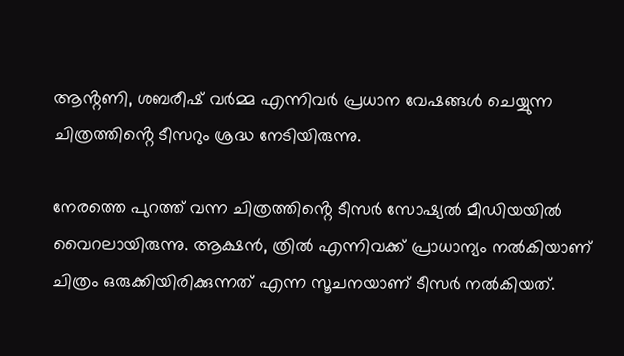ആൻ്റണി, ശബരീഷ് വർമ്മ എന്നിവർ പ്രധാന വേഷങ്ങൾ ചെയ്യുന്ന ചിത്രത്തിൻ്റെ ടീസറും ശ്രദ്ധ നേടിയിരുന്നു.

നേരത്തെ പുറത്ത് വന്ന ചിത്രത്തിൻ്റെ ടീസർ സോഷ്യൽ മീഡിയയിൽ വൈറലായിരുന്നു. ആക്ഷൻ, ത്രിൽ എന്നിവക്ക് പ്രാധാന്യം നൽകിയാണ് ചിത്രം ഒരുക്കിയിരിക്കുന്നത് എന്ന സൂചനയാണ് ടീസർ നൽകിയത്.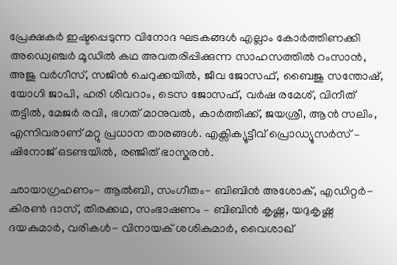പ്രേക്ഷകർ ഇഷ്ടപ്പെടുന്ന വിനോദ ഘടകങ്ങൾ എല്ലാം കോർത്തിണക്കി അഡ്വെഞ്ചർ മൂഡിൽ കഥ അവതരിപ്പിക്കുന്ന സാഹസത്തിൽ റംസാൻ, അജു വർഗീസ്, സജിൻ ചെറുക്കയിൽ, ജീവ ജോസഫ്, ബൈജു സന്തോഷ്, യോഗി ജാപി, ഹരി ശിവറാം, ടെസ ജോസഫ്, വർഷ രമേശ്, വിനീത് തട്ടിൽ, മേജർ രവി, ഭഗത് മാനുവൽ, കാർത്തിക്ക്, ജയശ്രീ, ആൻ സലിം, എന്നിവരാണ് മറ്റു പ്രധാന താരങ്ങൾ. എക്സിക്യൂട്ടീവ് പ്രൊഡ്യൂസർസ് – ഷിനോജ് ഒടണ്ടയിൽ, രഞ്ജിത് ഭാസ്കരൻ.

ഛായാഗ്രഹണം- ആൽബി, സംഗീതം- ബിബിൻ അശോക്, എഡിറ്റർ- കിരൺ ദാസ്, തിരക്കഥ, സംഭാഷണം – ബിബിൻ കൃഷ്ണ, യദുകൃഷ്ണ ദയകുമാർ, വരികൾ- വിനായക് ശശികുമാർ, വൈശാഖ്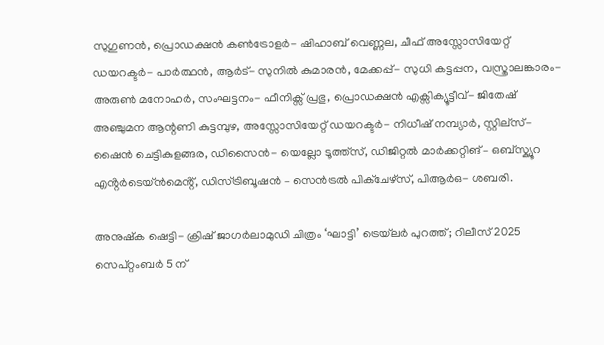സുഗുണൻ, പ്രൊഡക്ഷൻ കൺട്രോളർ- ഷിഹാബ് വെണ്ണല, ചീഫ് അസ്സോസിയേറ്റ് ഡയറക്ടർ- പാർത്ഥൻ, ആർട്- സുനിൽ കുമാരൻ, മേക്കപ്പ്- സുധി കട്ടപ്പന, വസ്ത്രാലങ്കാരം- അരുൺ മനോഹർ, സംഘട്ടനം- ഫീനിക്സ് പ്രഭു, പ്രൊഡക്ഷൻ എക്സിക്യൂട്ടീവ്- ജിതേഷ് അഞ്ചുമന ആന്റണി കുട്ടമ്പുഴ, അസ്സോസിയേറ്റ് ഡയറക്ടർ- നിധീഷ് നമ്പ്യാർ, സ്റ്റില്സ്- ഷൈൻ ചെട്ടികുളങ്ങര, ഡിസൈൻ- യെല്ലോ ടൂത്ത്സ്, ഡിജിറ്റൽ മാർക്കറ്റിങ് – ഒബ്സ്ക്യൂറ എൻ്റർടെയ്ൻമെൻ്റ്, ഡിസ്ട്രിബൂഷൻ – സെൻട്രൽ പിക്ചേഴ്സ്, പിആർഒ- ശബരി.

അനുഷ്ക ഷെട്ടി- ക്രിഷ് ജാഗർലാമുഡി ചിത്രം ‘ഘാട്ടി’ ട്രെയ്‌ലർ പുറത്ത്; റിലീസ് 2025 സെപ്റ്റംബർ 5 ന്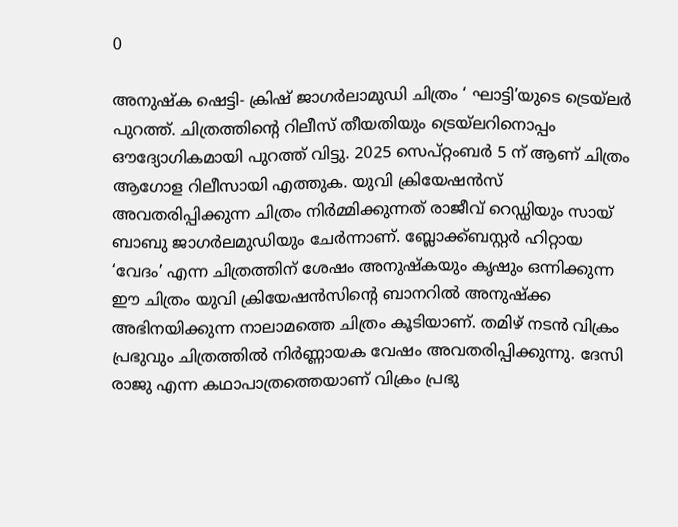0

അനുഷ്ക ഷെട്ടി- ക്രിഷ് ജാഗർലാമുഡി ചിത്രം ‘ ഘാട്ടി’യുടെ ട്രെയ്‌ലർ പുറത്ത്. ചിത്രത്തിൻ്റെ റിലീസ് തീയതിയും ട്രെയ്‌ലറിനൊപ്പം ഔദ്യോഗികമായി പുറത്ത് വിട്ടു. 2025 സെപ്റ്റംബർ 5 ന് ആണ് ചിത്രം ആഗോള റിലീസായി എത്തുക. യുവി ക്രിയേഷൻസ് അവതരിപ്പിക്കുന്ന ചിത്രം നിർമ്മിക്കുന്നത് രാജീവ് റെഡ്ഡിയും സായ് ബാബു ജാഗർലമുഡിയും ചേർന്നാണ്. ബ്ലോക്ക്ബസ്റ്റർ ഹിറ്റായ ‘വേദം’ എന്ന ചിത്രത്തിന് ശേഷം അനുഷ്കയും കൃഷും ഒന്നിക്കുന്ന ഈ ചിത്രം യുവി ക്രിയേഷൻസിന്റെ ബാനറിൽ അനുഷ്ക്ക അഭിനയിക്കുന്ന നാലാമത്തെ ചിത്രം കൂടിയാണ്. തമിഴ് നടൻ വിക്രം പ്രഭുവും ചിത്രത്തിൽ നിർണ്ണായക വേഷം അവതരിപ്പിക്കുന്നു. ദേസി രാജു എന്ന കഥാപാത്രത്തെയാണ് വിക്രം പ്രഭു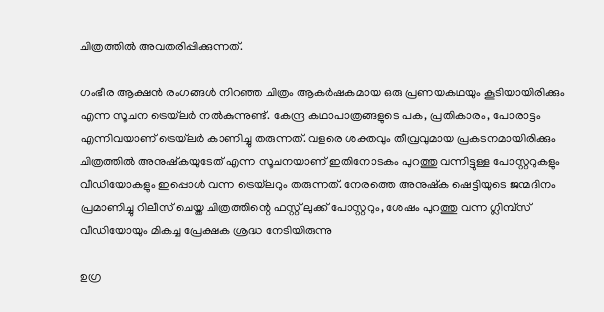ചിത്രത്തിൽ അവതരിപ്പിക്കുന്നത്.

ഗംഭീര ആക്ഷൻ രംഗങ്ങൾ നിറഞ്ഞ ചിത്രം ആകർഷകമായ ഒരു പ്രണയകഥയും കൂടിയായിരിക്കും എന്ന സൂചന ട്രെയ്‌ലർ നൽകുന്നുണ്ട്. കേന്ദ്ര കഥാപാത്രങ്ങളുടെ പക, പ്രതികാരം, പോരാട്ടം എന്നിവയാണ് ട്രെയ്‌ലർ കാണിച്ചു തരുന്നത്. വളരെ ശക്തവും തീവ്രവുമായ പ്രകടനമായിരിക്കും ചിത്രത്തിൽ അനുഷ്കയുടേത് എന്ന സൂചനയാണ് ഇതിനോടകം പുറത്തു വന്നിട്ടുള്ള പോസ്റ്ററുകളും വീഡിയോകളും ഇപ്പൊൾ വന്ന ട്രെയ്‌ലറും തരുന്നത്. നേരത്തെ അനുഷ്ക ഷെട്ടിയുടെ ജന്മദിനം പ്രമാണിച്ചു റിലീസ് ചെയ്ത ചിത്രത്തിന്റെ ഫസ്റ്റ് ലുക്ക് പോസ്റ്ററും, ശേഷം പുറത്തു വന്ന ഗ്ലിമ്പ്സ് വീഡിയോയും മികച്ച പ്രേക്ഷക ശ്രദ്ധ നേടിയിരുന്നു

ഉഗ്ര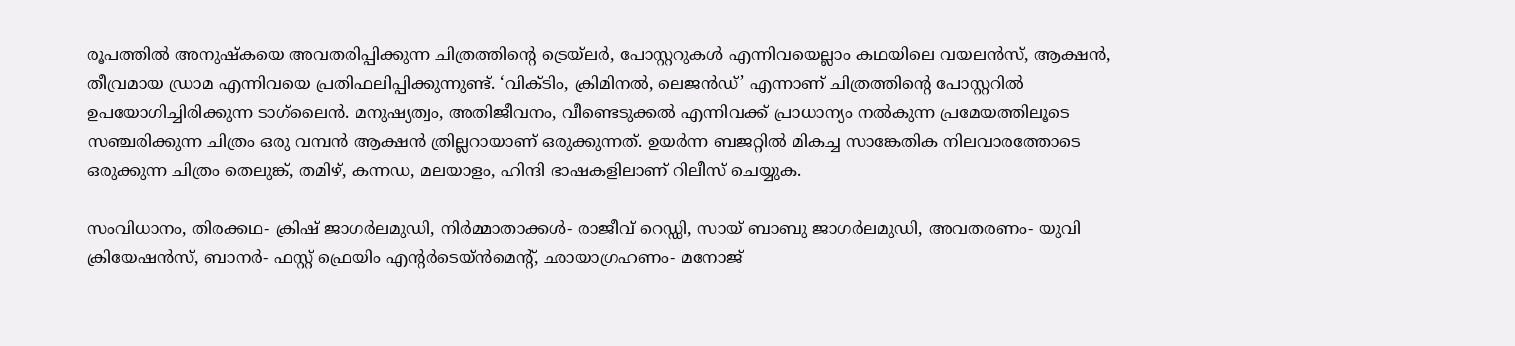രൂപത്തിൽ അനുഷ്‌കയെ അവതരിപ്പിക്കുന്ന ചിത്രത്തിന്റെ ട്രെയ്‌ലർ, പോസ്റ്ററുകൾ എന്നിവയെല്ലാം കഥയിലെ വയലൻസ്, ആക്ഷൻ, തീവ്രമായ ഡ്രാമ എന്നിവയെ പ്രതിഫലിപ്പിക്കുന്നുണ്ട്. ‘വിക്ടിം, ക്രിമിനൽ, ലെജൻഡ്’ എന്നാണ് ചിത്രത്തിന്റെ പോസ്റ്ററിൽ ഉപയോഗിച്ചിരിക്കുന്ന ടാഗ്‌ലൈൻ. മനുഷ്യത്വം, അതിജീവനം, വീണ്ടെടുക്കൽ എന്നിവക്ക് പ്രാധാന്യം നൽകുന്ന പ്രമേയത്തിലൂടെ സഞ്ചരിക്കുന്ന ചിത്രം ഒരു വമ്പൻ ആക്ഷൻ ത്രില്ലറായാണ് ഒരുക്കുന്നത്. ഉയർന്ന ബജറ്റിൽ മികച്ച സാങ്കേതിക നിലവാരത്തോടെ ഒരുക്കുന്ന ചിത്രം തെലുങ്ക്, തമിഴ്, കന്നഡ, മലയാളം, ഹിന്ദി ഭാഷകളിലാണ് റിലീസ് ചെയ്യുക.

സംവിധാനം, തിരക്കഥ- ക്രിഷ് ജാഗർലമുഡി, നിർമ്മാതാക്കൾ- രാജീവ് റെഡ്ഡി, സായ് ബാബു ജാഗർലമുഡി, അവതരണം- യുവി ക്രിയേഷൻസ്, ബാനർ- ഫസ്റ്റ് ഫ്രെയിം എന്റർടെയ്ൻമെന്റ്, ഛായാഗ്രഹണം- മനോജ്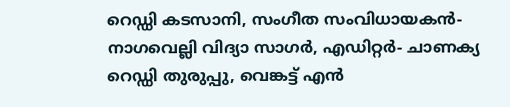റെഡ്ഡി കടസാനി, സംഗീത സംവിധായകൻ- നാഗവെല്ലി വിദ്യാ സാഗർ, എഡിറ്റർ- ചാണക്യ റെഡ്ഡി തുരുപ്പു, വെങ്കട്ട് എൻ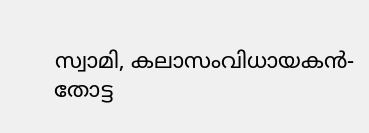സ്വാമി, കലാസംവിധായകൻ- തോട്ട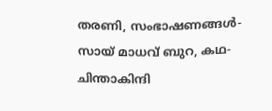തരണി, സംഭാഷണങ്ങൾ- സായ് മാധവ് ബുറ, കഥ- ചിന്താകിന്ദി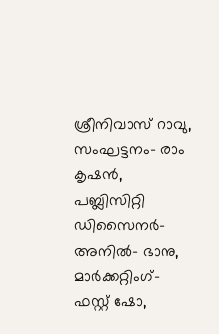ശ്രീനിവാസ് റാവു, സംഘട്ടനം- രാം കൃഷൻ, പബ്ലിസിറ്റി ഡിസൈനർ- അനിൽ- ഭാനു, മാർക്കറ്റിംഗ്- ഫസ്റ്റ് ഷോ,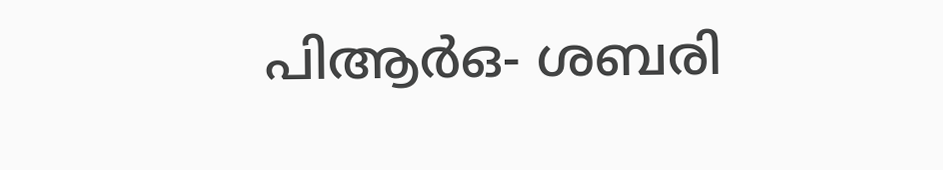പിആർഒ- ശബരി